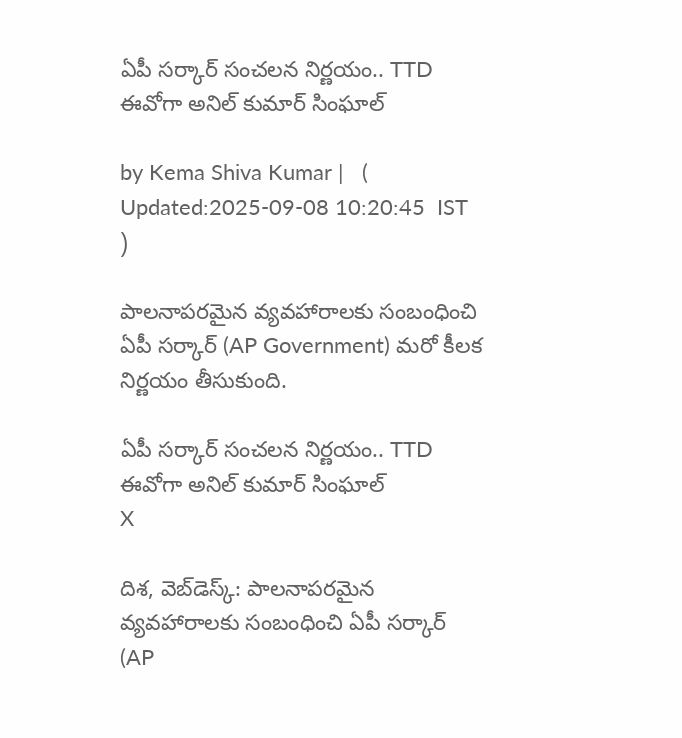ఏపీ సర్కార్ సంచలన నిర్ణయం.. TTD ఈవోగా అనిల్ కుమార్ సింఘాల్‌

by Kema Shiva Kumar |   (  Updated:2025-09-08 10:20:45  IST  )

పాలనాపరమైన వ్యవహారాలకు సంబంధించి ఏపీ సర్కార్ (AP Government) మరో కీలక నిర్ణయం తీసుకుంది.

ఏపీ సర్కార్ సంచలన నిర్ణయం.. TTD ఈవోగా అనిల్ కుమార్ సింఘాల్‌
X

దిశ, వెబ్‌డెస్క్: పాలనాపరమైన వ్యవహారాలకు సంబంధించి ఏపీ సర్కార్ (AP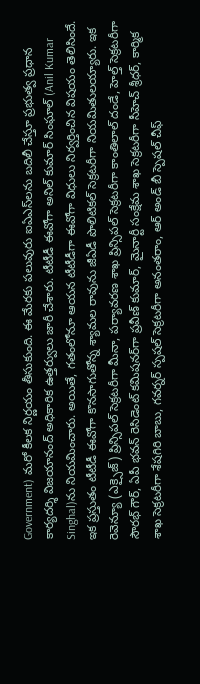Government) మరో కీలక నిర్ణయం తీసుకుంది. ఈ మేరకు పలువురు ఐఏఎస్‌లను బదిలీ చేస్తూ ప్రభుత్వ ప్రధాన కార్యదర్శి విజయానంద్ అధికారిక ఉత్తర్వులు జారీ చేశారు. టీటీడీ ఈవోగా అనిల్ కుమార్ సింఘాల్‌ (Anil Kumar Singhal)ను నియమించారు. అయితే, గతంలోనూ ఆయన టీటీడీగా ఈవోగా విధులు నిర్వర్తించిన విషయం తెలిసిందే. ఇక ప్రస్తుతం టీటీడీ ఈవోగా కొనసాగుతోన్న శ్యామల రావును జీఏడీ పొలిటికల్ సెక్రటరీగా నియమితులయ్యారు. ఇక రెవెన్యూ (ఎక్సైజ్) ప్రిన్సిపల్ సెక్రటరీగా మీనా, పర్యావరణ శాఖ ప్రిన్సిపల్ సెక్రటరీగా కాంతిలాల్ దండే, హెల్త్ సెక్రటరీగా సౌరభ్ గౌర్, ఏపీ భవన్ రెసిడెంట్ కమిషనర్‌గా ప్రవీణ్ కుమార్, మైనార్టీ సంక్షేమ శాఖ సెక్రటరీగా సీహెచ్ శ్రీధర్, కార్మిక శాఖ సెక్రటరీగా శేషగిరి బాబు, గవర్నర్ స్పషల్ సెక్రటరీగా అనంతరాం, ఆర్‌ అండ్ బీ స్పెషల్ చీఫ్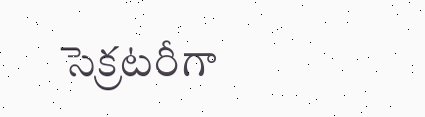సెక్రటరీగా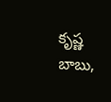కృష్ణ బాబు,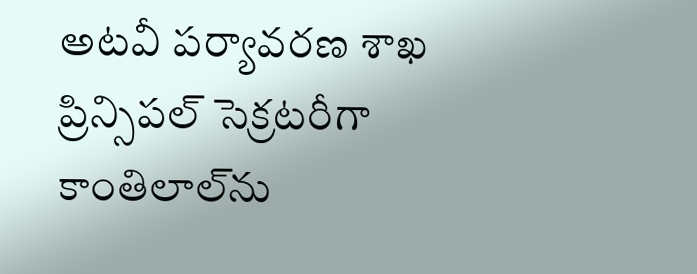అటవీ పర్యావరణ శాఖ ప్రిన్సిపల్ సెక్రటరీగా కాంతిలాల్‌ను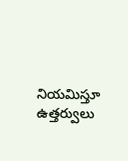నియమిస్తూ ఉత్తర్వులు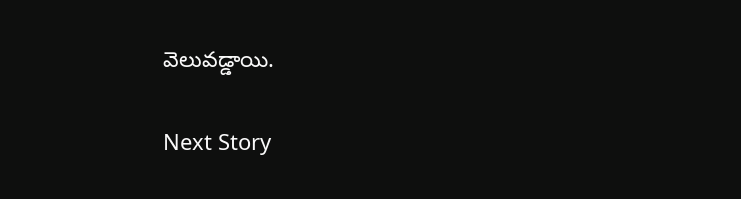వెలువడ్డాయి.

Next Story